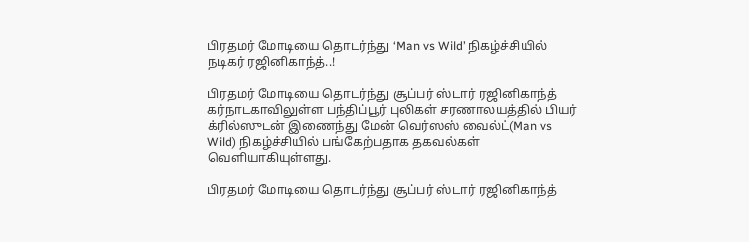பிரதமர் மோடியை தொடர்ந்து ‘Man vs Wild’ நிகழ்ச்சியில் நடிகர் ரஜினிகாந்த்..!

பிரதமர் மோடியை தொடர்ந்து சூப்பர் ஸ்டார் ரஜினிகாந்த் கர்நாடகாவிலுள்ள பந்திப்பூர் புலிகள் சரணாலயத்தில் பியர் க்ரில்ஸுடன் இணைந்து மேன் வெர்ஸஸ் வைல்ட்(Man vs Wild) நிகழ்ச்சியில் பங்கேற்பதாக தகவல்கள் வெளியாகியுள்ளது.

பிரதமர் மோடியை தொடர்ந்து சூப்பர் ஸ்டார் ரஜினிகாந்த்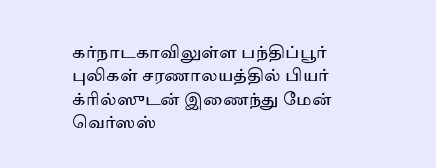கர்நாடகாவிலுள்ள பந்திப்பூர் புலிகள் சரணாலயத்தில் பியர் க்ரில்ஸுடன் இணைந்து மேன் வெர்ஸஸ்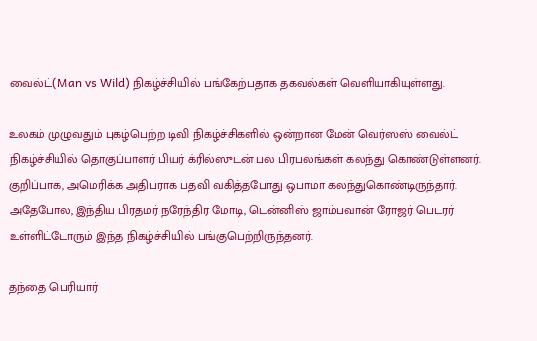வைல்ட்(Man vs Wild) நிகழ்ச்சியில் பங்கேற்பதாக தகவல்கள் வெளியாகியுள்ளது.

உலகம் முழுவதும் புகழ்பெற்ற டிவி நிகழ்ச்சிகளில் ஒன்றான மேன் வெர்ஸஸ் வைல்ட் நிகழ்ச்சியில் தொகுப்பாளர் பியர் க்ரில்ஸுடன் பல பிரபலங்கள் கலந்து கொண்டுள்ளனர். குறிப்பாக, அமெரிக்க அதிபராக பதவி வகித்தபோது ஒபாமா கலந்துகொண்டிருந்தார். அதேபோல, இந்திய பிரதமர் நரேந்திர மோடி, டென்னிஸ் ஜாம்பவான் ரோஜர் பெடரர் உள்ளிட்டோரும் இந்த நிகழ்ச்சியில் பங்குபெற்றிருந்தனர்.

தந்தை பெரியார்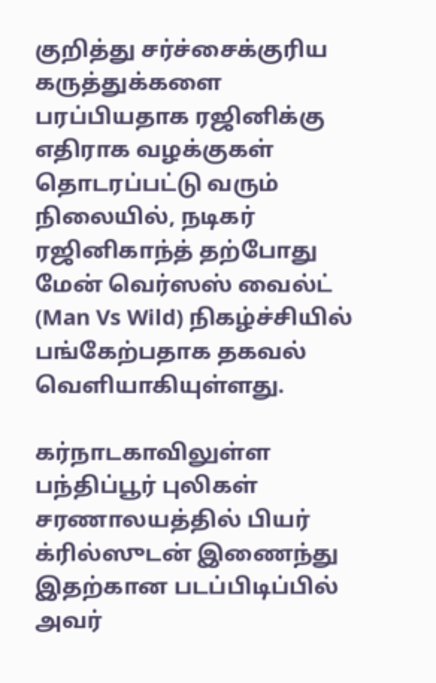குறித்து சர்ச்சைக்குரிய கருத்துக்களை பரப்பியதாக ரஜினிக்கு எதிராக வழக்குகள் தொடரப்பட்டு வரும் நிலையில், நடிகர் ரஜினிகாந்த் தற்போது மேன் வெர்ஸஸ் வைல்ட் (Man Vs Wild) நிகழ்ச்சியில் பங்கேற்பதாக தகவல் வெளியாகியுள்ளது.

கர்நாடகாவிலுள்ள பந்திப்பூர் புலிகள் சரணாலயத்தில் பியர் க்ரில்ஸுடன் இணைந்து இதற்கான படப்பிடிப்பில் அவர்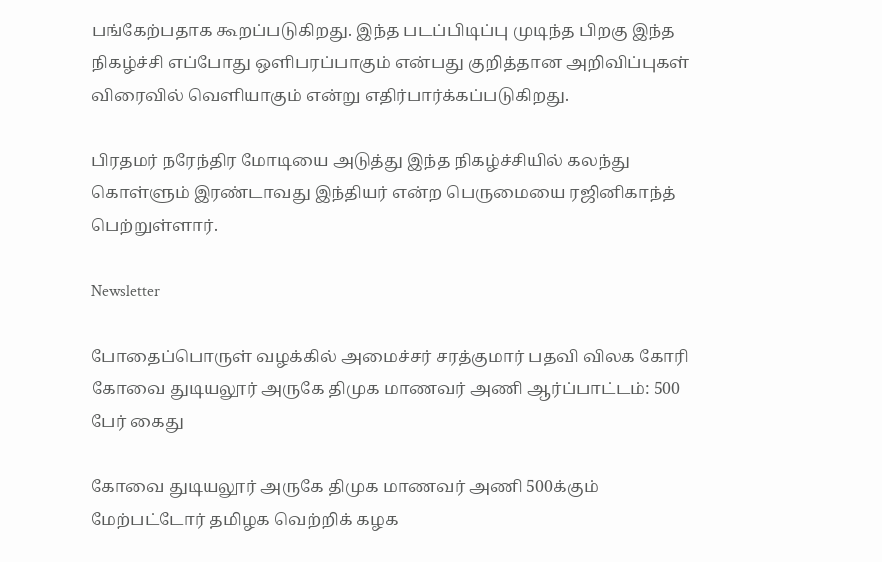பங்கேற்பதாக கூறப்படுகிறது. இந்த படப்பிடிப்பு முடிந்த பிறகு இந்த நிகழ்ச்சி எப்போது ஒளிபரப்பாகும் என்பது குறித்தான அறிவிப்புகள் விரைவில் வெளியாகும் என்று எதிர்பார்க்கப்படுகிறது.

பிரதமர் நரேந்திர மோடியை அடுத்து இந்த நிகழ்ச்சியில் கலந்து கொள்ளும் இரண்டாவது இந்தியர் என்ற பெருமையை ரஜினிகாந்த் பெற்றுள்ளார்.

Newsletter

போதைப்பொருள் வழக்கில் அமைச்சர் சரத்குமார் பதவி விலக கோரி கோவை துடியலூர் அருகே திமுக மாணவர் அணி ஆர்ப்பாட்டம்: 500 பேர் கைது

கோவை துடியலூர் அருகே திமுக மாணவர் அணி 500க்கும் மேற்பட்டோர் தமிழக வெற்றிக் கழக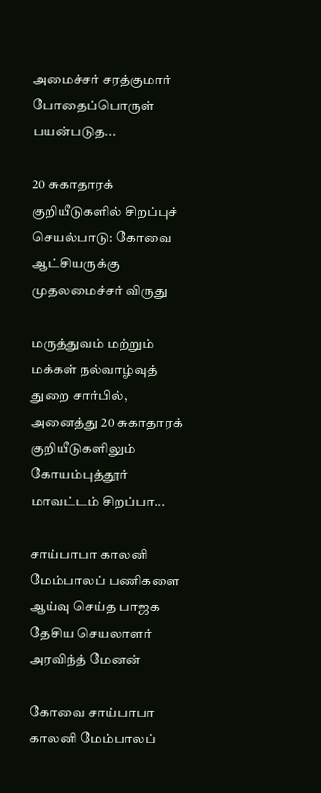அமைச்சர் சரத்குமார் போதைப்பொருள் பயன்படுத...

20 சுகாதாரக் குறியீடுகளில் சிறப்புச் செயல்பாடு: கோவை ஆட்சியருக்கு முதலமைச்சர் விருது

மருத்துவம் மற்றும் மக்கள் நல்வாழ்வுத் துறை சார்பில், அனைத்து 20 சுகாதாரக் குறியீடுகளிலும் கோயம்புத்தூர் மாவட்டம் சிறப்பா...

சாய்பாபா காலனி மேம்பாலப் பணிகளை ஆய்வு செய்த பாஜக தேசிய செயலாளர் அரவிந்த் மேனன்

கோவை சாய்பாபா காலனி மேம்பாலப்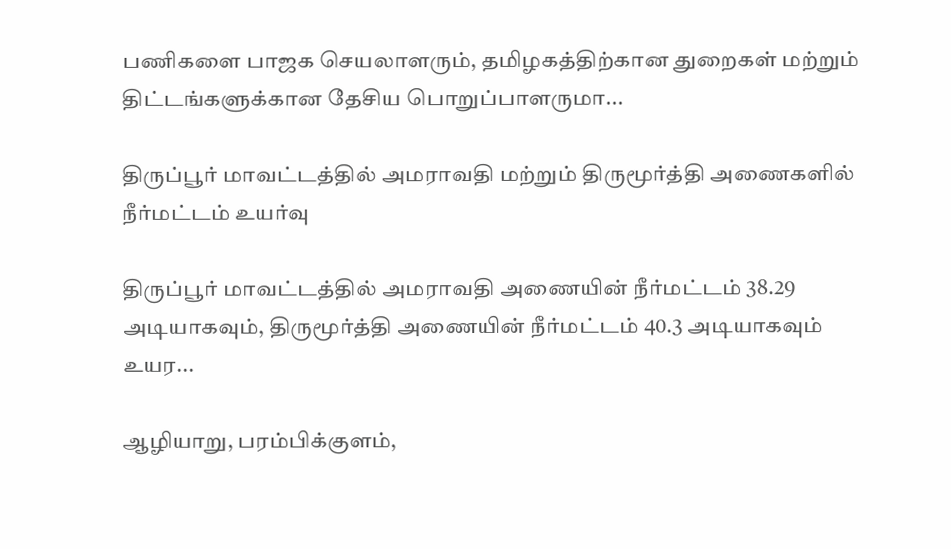பணிகளை பாஜக செயலாளரும், தமிழகத்திற்கான துறைகள் மற்றும் திட்டங்களுக்கான தேசிய பொறுப்பாளருமா...

திருப்பூர் மாவட்டத்தில் அமராவதி மற்றும் திருமூர்த்தி அணைகளில் நீர்மட்டம் உயர்வு

திருப்பூர் மாவட்டத்தில் அமராவதி அணையின் நீர்மட்டம் 38.29 அடியாகவும், திருமூர்த்தி அணையின் நீர்மட்டம் 40.3 அடியாகவும் உயர...

ஆழியாறு, பரம்பிக்குளம்,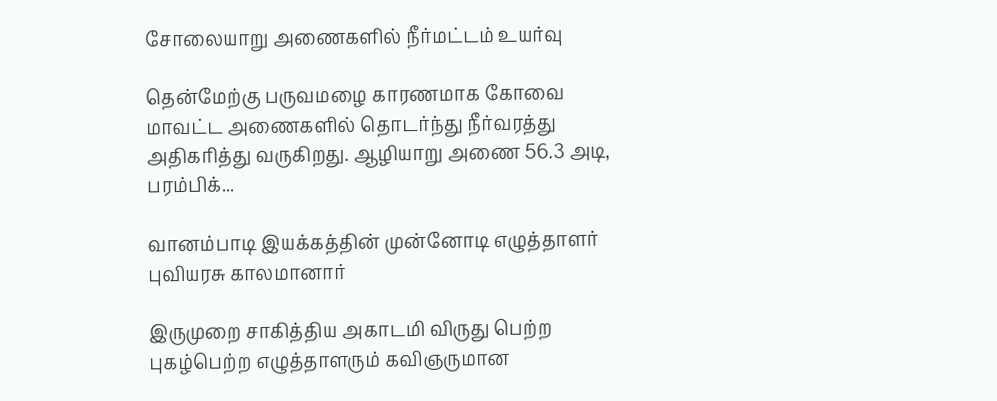சோலையாறு அணைகளில் நீர்மட்டம் உயர்வு

தென்மேற்கு பருவமழை காரணமாக கோவை மாவட்ட அணைகளில் தொடர்ந்து நீர்வரத்து அதிகரித்து வருகிறது. ஆழியாறு அணை 56.3 அடி, பரம்பிக்...

வானம்பாடி இயக்கத்தின் முன்னோடி எழுத்தாளர் புவியரசு காலமானார்

இருமுறை சாகித்திய அகாடமி விருது பெற்ற புகழ்பெற்ற எழுத்தாளரும் கவிஞருமான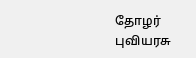தோழர் புவியரசு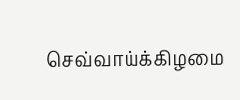செவ்வாய்க்கிழமை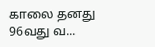காலை தனது 96வது வ...